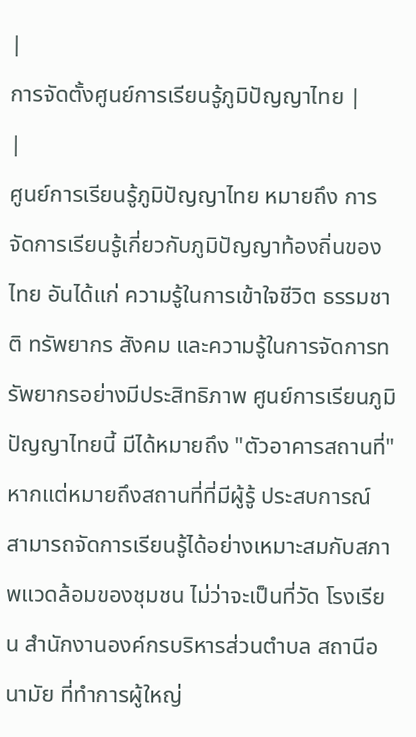|
การจัดตั้งศูนย์การเรียนรู้ภูมิปัญญาไทย |
|
ศูนย์การเรียนรู้ภูมิปัญญาไทย หมายถึง การจัดการเรียนรู้เกี่ยวกับภูมิปัญญาท้องถิ่นของไทย อันได้แก่ ความรู้ในการเข้าใจชีวิต ธรรมชาติ ทรัพยากร สังคม และความรู้ในการจัดการทรัพยากรอย่างมีประสิทธิภาพ ศูนย์การเรียนภูมิปัญญาไทยนี้ มีได้หมายถึง "ตัวอาคารสถานที่" หากแต่หมายถึงสถานที่ที่มีผู้รู้ ประสบการณ์ สามารถจัดการเรียนรู้ได้อย่างเหมาะสมกับสภาพแวดล้อมของชุมชน ไม่ว่าจะเป็นที่วัด โรงเรียน สำนักงานองค์กรบริหารส่วนตำบล สถานีอนามัย ที่ทำการผู้ใหญ่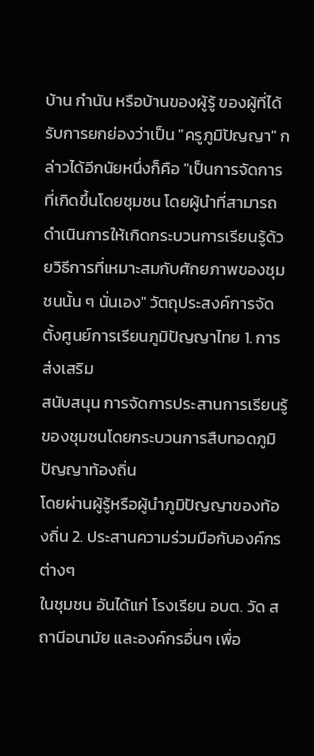บ้าน กำนัน หรือบ้านของผู้รู้ ของผู้ที่ได้รับการยกย่องว่าเป็น "ครูภูมิปัญญา" กล่าวได้อีกนัยหนึ่งก็คือ "เป็นการจัดการที่เกิดขึ้นโดยชุมชน โดยผู้นำที่สามารถดำเนินการให้เกิดกระบวนการเรียนรู้ด้วยวิธีการที่เหมาะสมกับศักยภาพของชุมชนนั้น ๆ นั่นเอง" วัตถุประสงค์การจัดตั้งศูนย์การเรียนภูมิปัญญาไทย 1. การส่งเสริม
สนับสนุน การจัดการประสานการเรียนรู้ของชุมชนโดยกระบวนการสืบทอดภูมิปัญญาท้องถิ่น
โดยผ่านผู้รู้หรือผู้นำภูมิปัญญาของท้องถิ่น 2. ประสานความร่วมมือกับองค์กรต่างๆ
ในชุมชน อันได้แก่ โรงเรียน อบต. วัด สถานีอนามัย และองค์กรอื่นๆ เพื่อ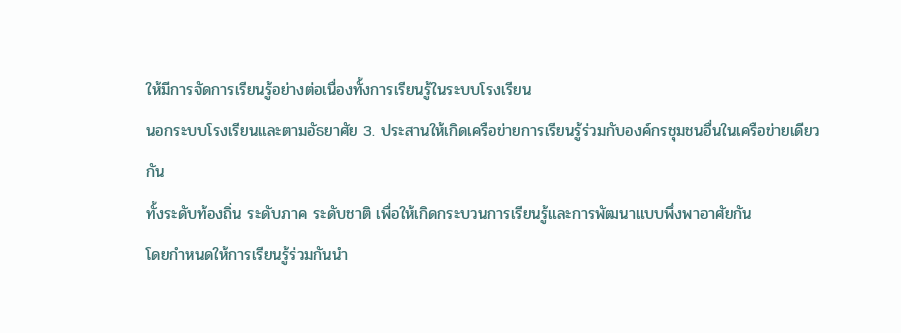ให้มีการจัดการเรียนรู้อย่างต่อเนื่องทั้งการเรียนรู้ในระบบโรงเรียน
นอกระบบโรงเรียนและตามอัธยาศัย 3. ประสานให้เกิดเครือข่ายการเรียนรู้ร่วมกับองค์กรชุมชนอื่นในเครือข่ายเดียวกัน
ทั้งระดับท้องถิ่น ระดับภาค ระดับชาติ เพื่อให้เกิดกระบวนการเรียนรู้และการพัฒนาแบบพึ่งพาอาศัยกัน
โดยกำหนดให้การเรียนรู้ร่วมกันนำ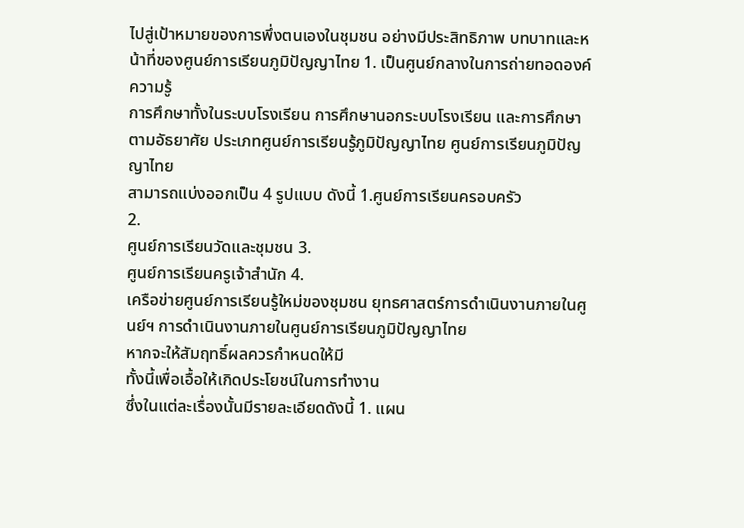ไปสู่เป้าหมายของการพึ่งตนเองในชุมชน อย่างมีประสิทธิภาพ บทบาทและหน้าที่ของศูนย์การเรียนภูมิปัญญาไทย 1. เป็นศูนย์กลางในการถ่ายทอดองค์ความรู้
การศึกษาทั้งในระบบโรงเรียน การศึกษานอกระบบโรงเรียน และการศึกษาตามอัธยาศัย ประเภทศูนย์การเรียนรู้ภูมิปัญญาไทย ศูนย์การเรียนภูมิปัญญาไทย
สามารถแบ่งออกเป็น 4 รูปแบบ ดังนี้ 1.ศูนย์การเรียนครอบครัว
2.
ศูนย์การเรียนวัดและชุมชน 3.
ศูนย์การเรียนครูเจ้าสำนัก 4.
เครือข่ายศูนย์การเรียนรู้ใหม่ของชุมชน ยุทธศาสตร์การดำเนินงานภายในศูนย์ฯ การดำเนินงานภายในศูนย์การเรียนภูมิปัญญาไทย
หากจะให้สัมฤทธิ์ผลควรกำหนดให้มี
ทั้งนี้เพื่อเอื้อให้เกิดประโยชน์ในการทำงาน
ซึ่งในแต่ละเรื่องนั้นมีรายละเอียดดังนี้ 1. แผน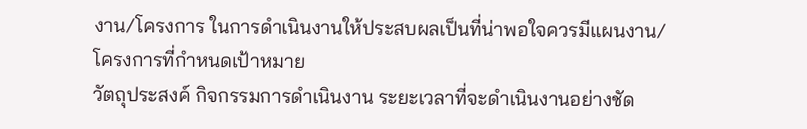งาน/โครงการ ในการดำเนินงานให้ประสบผลเป็นที่น่าพอใจควรมีแผนงาน/โครงการที่กำหนดเป้าหมาย
วัตถุประสงค์ กิจกรรมการดำเนินงาน ระยะเวลาที่จะดำเนินงานอย่างชัด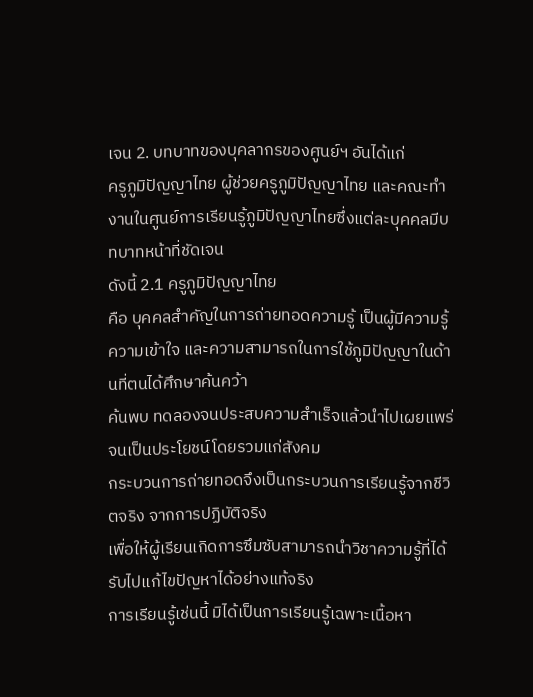เจน 2. บทบาทของบุคลากรของศูนย์ฯ อันได้แก่
ครูภูมิปัญญาไทย ผู้ช่วยครูภูมิปัญญาไทย และคณะทำงานในศูนย์การเรียนรู้ภูมิปัญญาไทยซึ่งแต่ละบุคคลมีบทบาทหน้าที่ชัดเจน
ดังนี้ 2.1 ครูภูมิปัญญาไทย
คือ บุคคลสำคัญในการถ่ายทอดความรู้ เป็นผู้มีความรู้ ความเข้าใจ และความสามารถในการใช้ภูมิปัญญาในด้านที่ตนได้ศึกษาค้นคว้า
ค้นพบ ทดลองจนประสบความสำเร็จแล้วนำไปเผยแพร่จนเป็นประโยชน์โดยรวมแก่สังคม
กระบวนการถ่ายทอดจึงเป็นกระบวนการเรียนรู้จากชีวิตจริง จากการปฏิบัติจริง
เพื่อให้ผู้เรียนเกิดการซึมซับสามารถนำวิชาความรู้ที่ได้รับไปแก้ไขปัญหาได้อย่างแท้จริง
การเรียนรู้เช่นนี้ มิได้เป็นการเรียนรู้เฉพาะเนื้อหา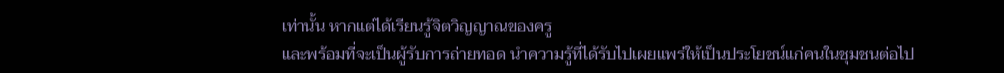เท่านั้น หากแต่ได้เรียนรู้จิตวิญญาณของครู
และพร้อมที่จะเป็นผู้รับการถ่ายทอด นำความรู้ที่ได้รับไปเผยแพร่ให้เป็นประโยชน์แก่คนในชุมชนต่อไป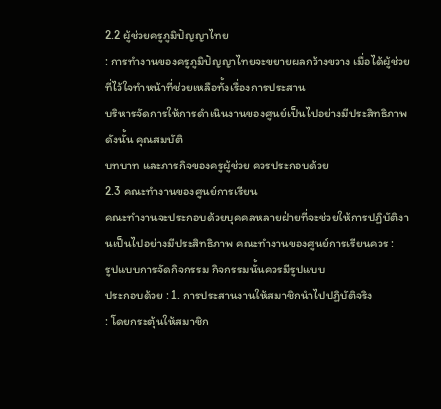2.2 ผู้ช่วยครูภูมิปัญญาไทย
: การทำงานของครูภูมิปัญญาไทยจะขยายผลกว้างขวาง เมื่อได้ผู้ช่วยที่ไว้ใจทำหน้าที่ช่วยเหลือทั้งเรื่องการประสาน
บริหารจัดการให้การดำเนินงานของศูนย์เป็นไปอย่างมีประสิทธิภาพ ดังนั้น คุณสมบัติ
บทบาท และภารกิจของครูผู้ช่วย ควรประกอบด้วย
2.3 คณะทำงานของศูนย์การเรียน
คณะทำงานจะประกอบด้วยบุคคลหลายฝ่ายที่จะช่วยให้การปฏิบัติงานเป็นไปอย่างมีประสิทธิภาพ คณะทำงานของศูนย์การเรียนควร :
รูปแบบการจัดกิจกรรม กิจกรรมนั้นควรมีรูปแบบ
ประกอบด้วย : 1. การประสานงานให้สมาชิกนำไปปฏิบัติจริง
: โดยกระตุ้นให้สมาชิก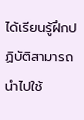ได้เรียนรู้ฝึกปฏิบัติสามารถนำไปใช้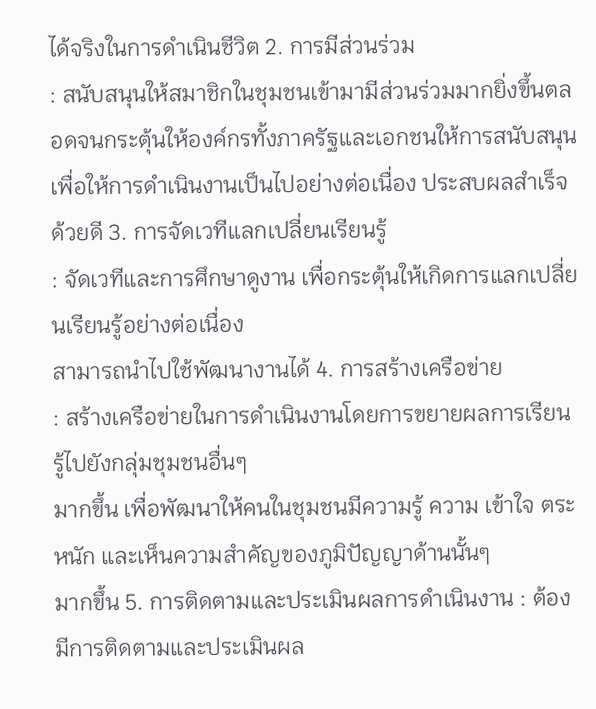ได้จริงในการดำเนินชีวิต 2. การมีส่วนร่วม
: สนับสนุนให้สมาชิกในชุมชนเข้ามามีส่วนร่วมมากยิ่งขึ้นตลอดจนกระตุ้นให้องค์กรทั้งภาครัฐและเอกชนให้การสนับสนุน
เพื่อให้การดำเนินงานเป็นไปอย่างต่อเนื่อง ประสบผลสำเร็จด้วยดี 3. การจัดเวทีแลกเปลี่ยนเรียนรู้
: จัดเวทีและการศึกษาดูงาน เพื่อกระตุ้นให้เกิดการแลกเปลี่ยนเรียนรู้อย่างต่อเนื่อง
สามารถนำไปใช้พัฒนางานได้ 4. การสร้างเครือข่าย
: สร้างเครือข่ายในการดำเนินงานโดยการขยายผลการเรียนรู้ไปยังกลุ่มชุมชนอื่นๆ
มากขึ้น เพื่อพัฒนาให้คนในชุมชนมีความรู้ ความ เข้าใจ ตระหนัก และเห็นความสำคัญของภูมิปัญญาด้านนั้นๆ
มากขึ้น 5. การติดตามและประเมินผลการดำเนินงาน : ต้องมีการติดตามและประเมินผล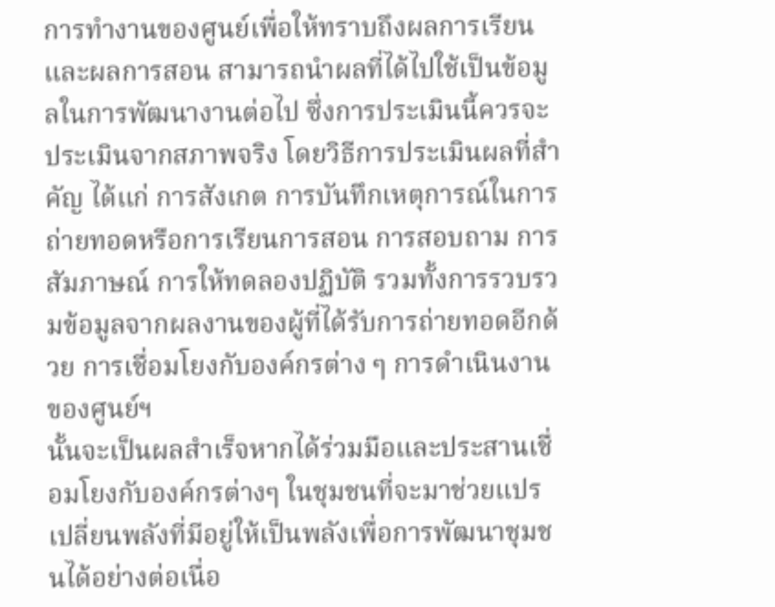การทำงานของศูนย์เพื่อให้ทราบถึงผลการเรียน และผลการสอน สามารถนำผลที่ได้ไปใช้เป็นข้อมูลในการพัฒนางานต่อไป ซึ่งการประเมินนี้ควรจะประเมินจากสภาพจริง โดยวิธีการประเมินผลที่สำคัญ ได้แก่ การสังเกต การบันทึกเหตุการณ์ในการถ่ายทอดหรือการเรียนการสอน การสอบถาม การสัมภาษณ์ การให้ทดลองปฏิบัติ รวมทั้งการรวบรวมข้อมูลจากผลงานของผู้ที่ได้รับการถ่ายทอดอีกด้วย การเชื่อมโยงกับองค์กรต่าง ๆ การดำเนินงานของศูนย์ฯ
นั้นจะเป็นผลสำเร็จหากได้ร่วมมือและประสานเชื่อมโยงกับองค์กรต่างๆ ในชุมชนที่จะมาช่วยแปรเปลี่ยนพลังที่มีอยู่ให้เป็นพลังเพื่อการพัฒนาชุมชนได้อย่างต่อเนื่อ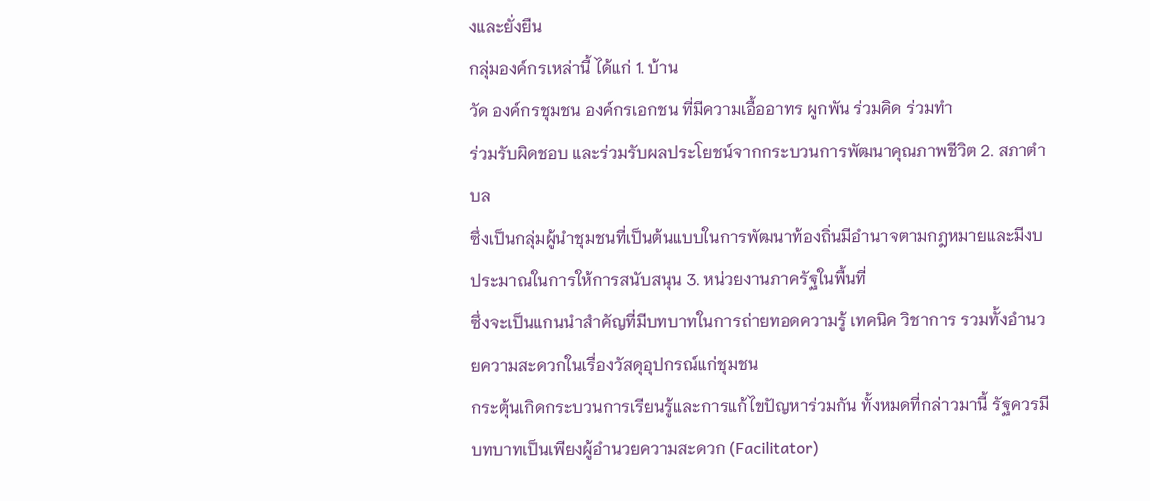งและยั่งยืน
กลุ่มองค์กรเหล่านี้ ได้แก่ 1. บ้าน
วัด องค์กรชุมชน องค์กรเอกชน ที่มีความเอื้ออาทร ผูกพัน ร่วมคิด ร่วมทำ
ร่วมรับผิดชอบ และร่วมรับผลประโยชน์จากกระบวนการพัฒนาคุณภาพชีวิต 2. สภาตำบล
ซึ่งเป็นกลุ่มผู้นำชุมชนที่เป็นต้นแบบในการพัฒนาท้องถิ่นมีอำนาจตามกฎหมายและมีงบประมาณในการให้การสนับสนุน 3. หน่วยงานภาครัฐในพื้นที่
ซึ่งจะเป็นแกนนำสำคัญที่มีบทบาทในการถ่ายทอดความรู้ เทคนิค วิชาการ รวมทั้งอำนวยความสะดวกในเรื่องวัสดุอุปกรณ์แก่ชุมชน
กระตุ้นเกิดกระบวนการเรียนรู้และการแก้ไขปัญหาร่วมกัน ทั้งหมดที่กล่าวมานี้ รัฐควรมีบทบาทเป็นเพียงผู้อำนวยความสะดวก (Facilitator)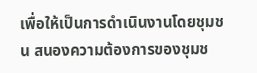เพื่อให้เป็นการดำเนินงานโดยชุมชน สนองความต้องการของชุมช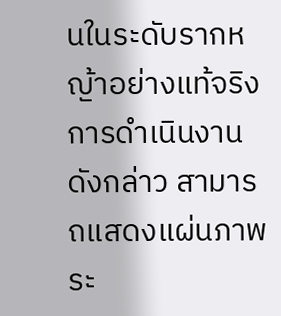นในระดับรากหญ้าอย่างแท้จริง การดำเนินงานดังกล่าว สามารถแสดงแผ่นภาพระ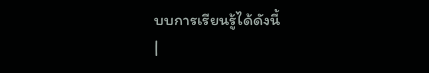บบการเรียนรู้ได้ดังนี้
|